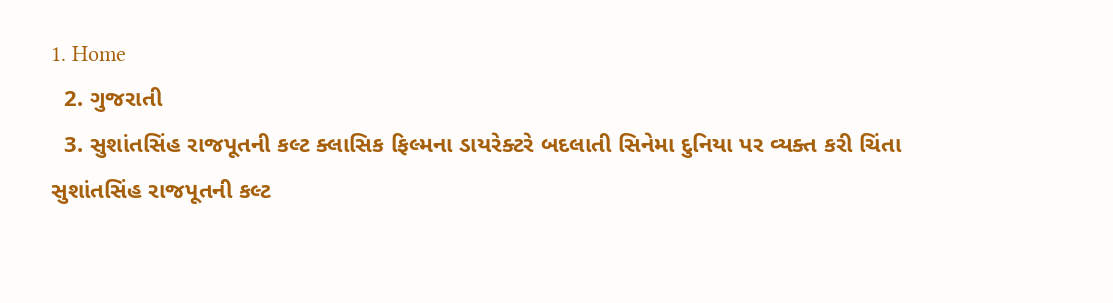1. Home
  2. ગુજરાતી
  3. સુશાંતસિંહ રાજપૂતની કલ્ટ ક્લાસિક ફિલ્મના ડાયરેક્ટરે બદલાતી સિનેમા દુનિયા પર વ્યક્ત કરી ચિંતા
સુશાંતસિંહ રાજપૂતની કલ્ટ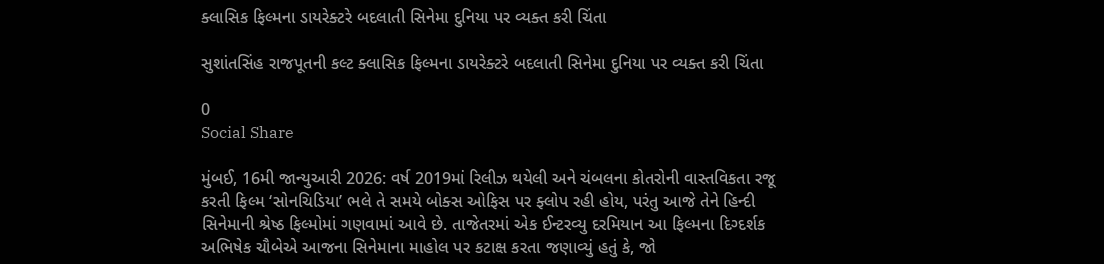ક્લાસિક ફિલ્મના ડાયરેક્ટરે બદલાતી સિનેમા દુનિયા પર વ્યક્ત કરી ચિંતા

સુશાંતસિંહ રાજપૂતની કલ્ટ ક્લાસિક ફિલ્મના ડાયરેક્ટરે બદલાતી સિનેમા દુનિયા પર વ્યક્ત કરી ચિંતા

0
Social Share

મુંબઈ, 16મી જાન્યુઆરી 2026: વર્ષ 2019માં રિલીઝ થયેલી અને ચંબલના કોતરોની વાસ્તવિકતા રજૂ કરતી ફિલ્મ ‘સોનચિડિયા’ ભલે તે સમયે બોક્સ ઓફિસ પર ફ્લોપ રહી હોય, પરંતુ આજે તેને હિન્દી સિનેમાની શ્રેષ્ઠ ફિલ્મોમાં ગણવામાં આવે છે. તાજેતરમાં એક ઈન્ટરવ્યુ દરમિયાન આ ફિલ્મના દિગ્દર્શક અભિષેક ચૌબેએ આજના સિનેમાના માહોલ પર કટાક્ષ કરતા જણાવ્યું હતું કે, જો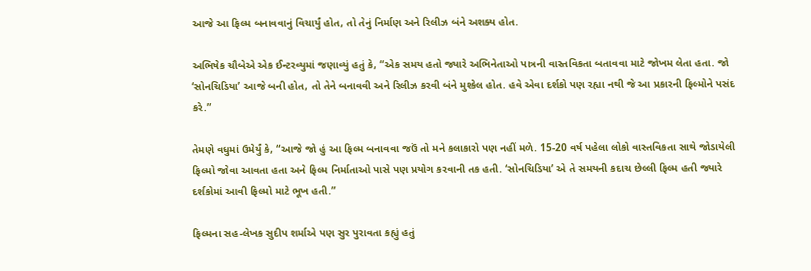આજે આ ફિલ્મ બનાવવાનું વિચાર્યું હોત, તો તેનું નિર્માણ અને રિલીઝ બંને અશક્ય હોત.

અભિષેક ચૌબેએ એક ઈન્ટરવ્યુમાં જણાવ્યું હતું કે, “એક સમય હતો જ્યારે અભિનેતાઓ પાત્રની વાસ્તવિકતા બતાવવા માટે જોખમ લેતા હતા. જો ‘સોનચિડિયા’ આજે બની હોત, તો તેને બનાવવી અને રિલીઝ કરવી બંને મુશ્કેલ હોત. હવે એવા દર્શકો પણ રહ્યા નથી જે આ પ્રકારની ફિલ્મોને પસંદ કરે.”

તેમણે વધુમાં ઉમેર્યું કે, “આજે જો હું આ ફિલ્મ બનાવવા જઉં તો મને કલાકારો પણ નહીં મળે. 15-20 વર્ષ પહેલા લોકો વાસ્તવિકતા સાથે જોડાયેલી ફિલ્મો જોવા આવતા હતા અને ફિલ્મ નિર્માતાઓ પાસે પણ પ્રયોગ કરવાની તક હતી. ‘સોનચિડિયા’ એ તે સમયની કદાચ છેલ્લી ફિલ્મ હતી જ્યારે દર્શકોમાં આવી ફિલ્મો માટે ભૂખ હતી.”

ફિલ્મના સહ-લેખક સુદીપ શર્માએ પણ સુર પુરાવતા કહ્યું હતું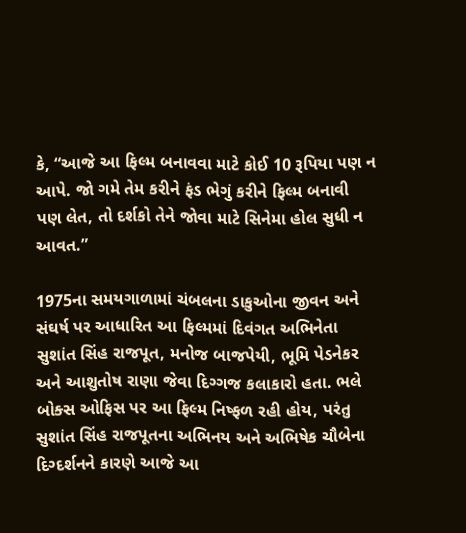કે, “આજે આ ફિલ્મ બનાવવા માટે કોઈ 10 રૂપિયા પણ ન આપે. જો ગમે તેમ કરીને ફંડ ભેગું કરીને ફિલ્મ બનાવી પણ લેત, તો દર્શકો તેને જોવા માટે સિનેમા હોલ સુધી ન આવત.”

1975ના સમયગાળામાં ચંબલના ડાકુઓના જીવન અને સંઘર્ષ પર આધારિત આ ફિલ્મમાં દિવંગત અભિનેતા સુશાંત સિંહ રાજપૂત, મનોજ બાજપેયી, ભૂમિ પેડનેકર અને આશુતોષ રાણા જેવા દિગ્ગજ કલાકારો હતા. ભલે બોક્સ ઓફિસ પર આ ફિલ્મ નિષ્ફળ રહી હોય, પરંતુ સુશાંત સિંહ રાજપૂતના અભિનય અને અભિષેક ચૌબેના દિગ્દર્શનને કારણે આજે આ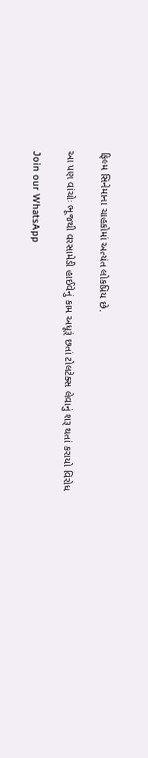ફિલ્મ સિનેમાના ચાહકોમાં અત્યંત લોકપ્રિય છે.

આ પણ વાંચોઃ ભૂજથી વરસામેડી હાઈવેનું કામ અધૂરૂં છતાં ટોલટેક્સ લેવાનું શરૂ થતાં કરાયો વિરોધ

Join our WhatsApp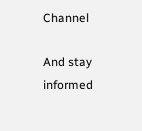Channel

And stay informed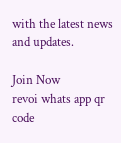with the latest news and updates.

Join Now
revoi whats app qr code